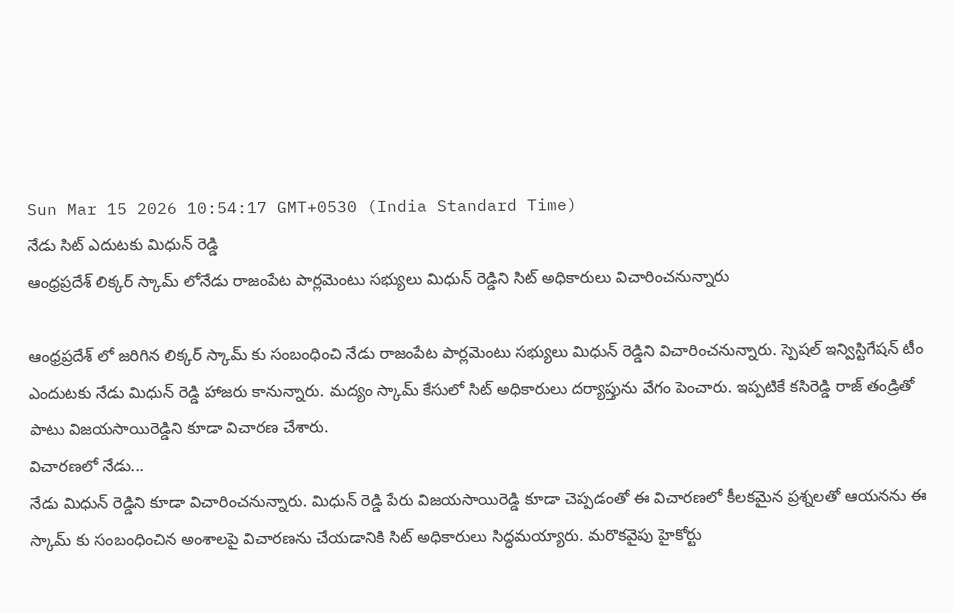Sun Mar 15 2026 10:54:17 GMT+0530 (India Standard Time)
నేడు సిట్ ఎదుటకు మిధున్ రెడ్డి
ఆంధ్రప్రదేశ్ లిక్కర్ స్కామ్ లోనేడు రాజంపేట పార్లమెంటు సభ్యులు మిధున్ రెడ్డిని సిట్ అధికారులు విచారించనున్నారు

ఆంధ్రప్రదేశ్ లో జరిగిన లిక్కర్ స్కామ్ కు సంబంధించి నేడు రాజంపేట పార్లమెంటు సభ్యులు మిధున్ రెడ్డిని విచారించనున్నారు. స్పెషల్ ఇన్విస్టిగేషన్ టీం ఎందుటకు నేడు మిధున్ రెడ్డి హాజరు కానున్నారు. మద్యం స్కామ్ కేసులో సిట్ అధికారులు దర్యాప్తును వేగం పెంచారు. ఇప్పటికే కసిరెడ్డి రాజ్ తండ్రితో పాటు విజయసాయిరెడ్డిని కూడా విచారణ చేశారు.
విచారణలో నేడు...
నేడు మిధున్ రెడ్డిని కూడా విచారించనున్నారు. మిధున్ రెడ్డి పేరు విజయసాయిరెడ్డి కూడా చెప్పడంతో ఈ విచారణలో కీలకమైన ప్రశ్నలతో ఆయనను ఈ స్కామ్ కు సంబంధించిన అంశాలపై విచారణను చేయడానికి సిట్ అధికారులు సిద్ధమయ్యారు. మరొకవైపు హైకోర్టు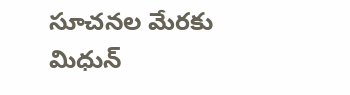సూచనల మేరకు మిధున్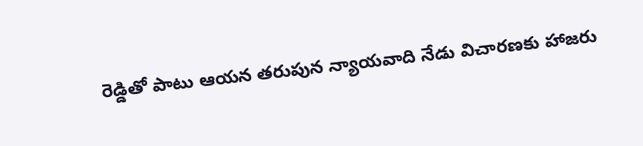రెడ్డితో పాటు ఆయన తరుపున న్యాయవాది నేడు విచారణకు హాజరు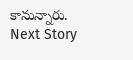కానున్నారు.
Next Story